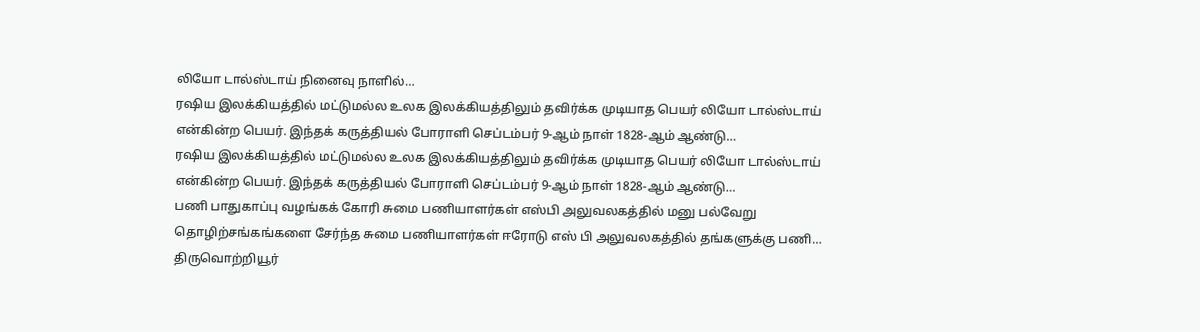லியோ டால்ஸ்டாய் நினைவு நாளில்…
ரஷிய இலக்கியத்தில் மட்டுமல்ல உலக இலக்கியத்திலும் தவிர்க்க முடியாத பெயர் லியோ டால்ஸ்டாய் என்கின்ற பெயர். இந்தக் கருத்தியல் போராளி செப்டம்பர் 9-ஆம் நாள் 1828-ஆம் ஆண்டு…
ரஷிய இலக்கியத்தில் மட்டுமல்ல உலக இலக்கியத்திலும் தவிர்க்க முடியாத பெயர் லியோ டால்ஸ்டாய் என்கின்ற பெயர். இந்தக் கருத்தியல் போராளி செப்டம்பர் 9-ஆம் நாள் 1828-ஆம் ஆண்டு…
பணி பாதுகாப்பு வழங்கக் கோரி சுமை பணியாளர்கள் எஸ்பி அலுவலகத்தில் மனு பல்வேறு தொழிற்சங்கங்களை சேர்ந்த சுமை பணியாளர்கள் ஈரோடு எஸ் பி அலுவலகத்தில் தங்களுக்கு பணி…
திருவொற்றியூர்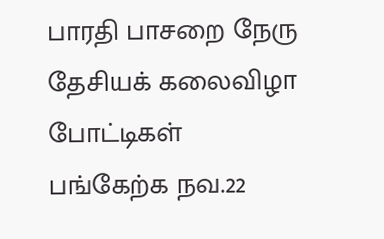பாரதி பாசறை நேரு தேசியக் கலைவிழா போட்டிகள் பங்கேற்க நவ.22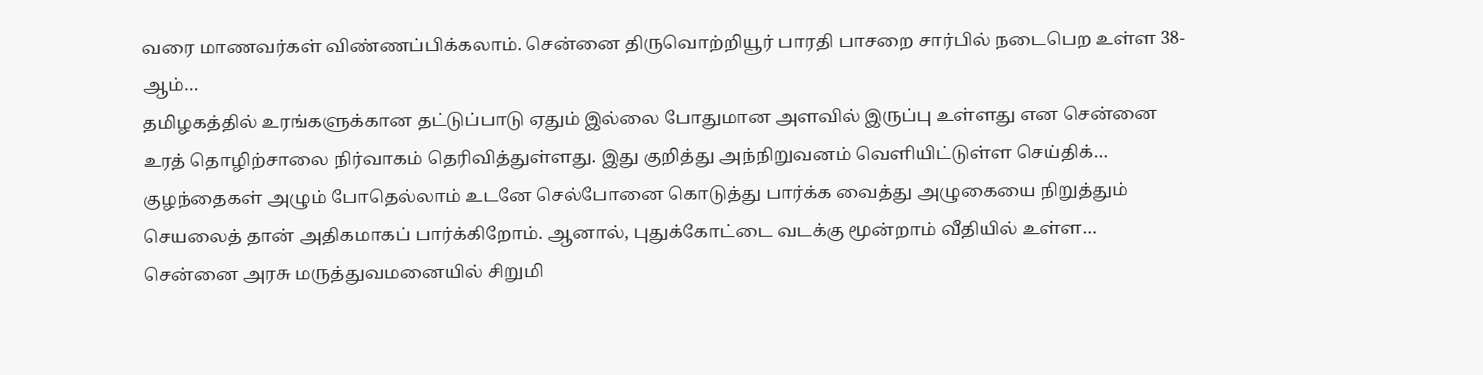வரை மாணவர்கள் விண்ணப்பிக்கலாம். சென்னை திருவொற்றியூர் பாரதி பாசறை சார்பில் நடைபெற உள்ள 38-ஆம்…
தமிழகத்தில் உரங்களுக்கான தட்டுப்பாடு ஏதும் இல்லை போதுமான அளவில் இருப்பு உள்ளது என சென்னை உரத் தொழிற்சாலை நிர்வாகம் தெரிவித்துள்ளது. இது குறித்து அந்நிறுவனம் வெளியிட்டுள்ள செய்திக்…
குழந்தைகள் அழும் போதெல்லாம் உடனே செல்போனை கொடுத்து பார்க்க வைத்து அழுகையை நிறுத்தும் செயலைத் தான் அதிகமாகப் பார்க்கிறோம். ஆனால், புதுக்கோட்டை வடக்கு மூன்றாம் வீதியில் உள்ள…
சென்னை அரசு மருத்துவமனையில் சிறுமி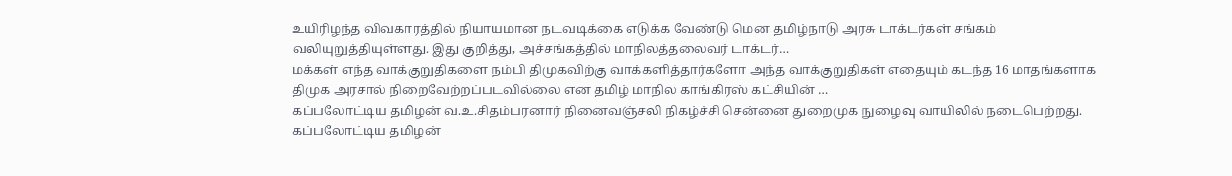உயிரிழந்த விவகாரத்தில் நியாயமான நடவடிக்கை எடுக்க வேண்டு மென தமிழ்நாடு அரசு டாக்டர்கள் சங்கம் வலியுறுத்தியுள்ளது. இது குறித்து, அச்சங்கத்தில் மாநிலத்தலைவர் டாக்டர்…
மக்கள் எந்த வாக்குறுதிகளை நம்பி திமுகவிற்கு வாக்களித்தார்களோ அந்த வாக்குறுதிகள் எதையும் கடந்த 16 மாதங்களாக திமுக அரசால் நிறைவேற்றப்படவில்லை என தமிழ் மாநில காங்கிரஸ் கட்சியின் …
கப்பலோட்டிய தமிழன் வ.உ.சிதம்பரனார் நினைவஞ்சலி நிகழ்ச்சி சென்னை துறைமுக நுழைவு வாயிலில் நடைபெற்றது. கப்பலோட்டிய தமிழன்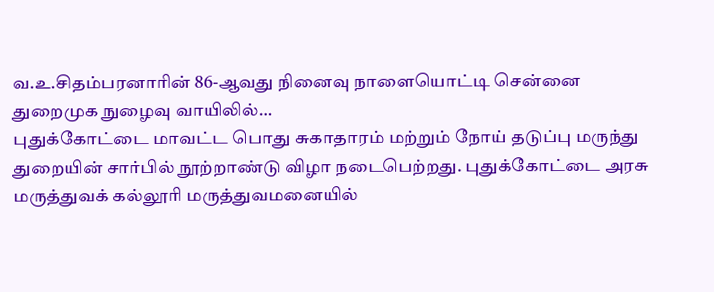வ.உ.சிதம்பரனாரின் 86-ஆவது நினைவு நாளையொட்டி சென்னை துறைமுக நுழைவு வாயிலில்…
புதுக்கோட்டை மாவட்ட பொது சுகாதாரம் மற்றும் நோய் தடுப்பு மருந்து துறையின் சார்பில் நூற்றாண்டு விழா நடைபெற்றது. புதுக்கோட்டை அரசு மருத்துவக் கல்லூரி மருத்துவமனையில்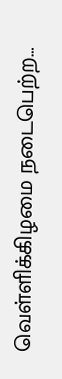வெள்ளிக்கிழமை நடைபெற்ற…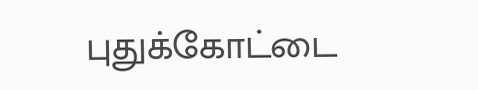புதுக்கோட்டை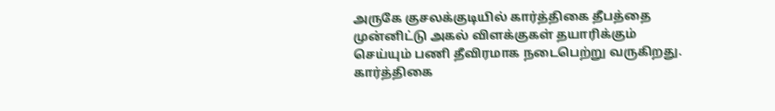அருகே குசலக்குடியில் கார்த்திகை தீபத்தை முன்னிட்டு அகல் விளக்குகள் தயாரிக்கும் செய்யும் பணி தீவிரமாக நடைபெற்று வருகிறது. கார்த்திகை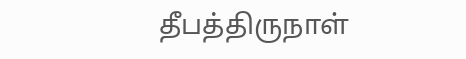தீபத்திருநாள்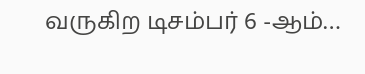வருகிற டிசம்பர் 6 -ஆம்…